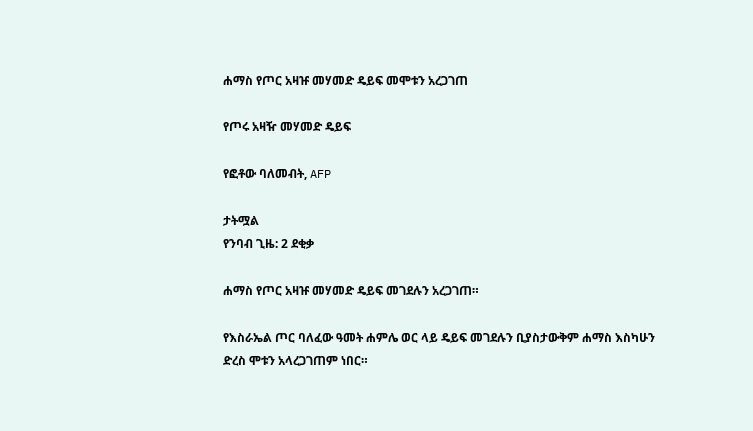ሐማስ የጦር አዛዡ መሃመድ ዴይፍ መሞቱን አረጋገጠ

የጦሩ አዛዥ መሃመድ ዴይፍ

የፎቶው ባለመብት, AFP

ታትሟል
የንባብ ጊዜ: 2 ደቂቃ

ሐማስ የጦር አዛዡ መሃመድ ዴይፍ መገደሉን አረጋገጠ።

የእስራኤል ጦር ባለፈው ዓመት ሐምሌ ወር ላይ ዴይፍ መገደሉን ቢያስታውቅም ሐማስ እስካሁን ድረስ ሞቱን አላረጋገጠም ነበር።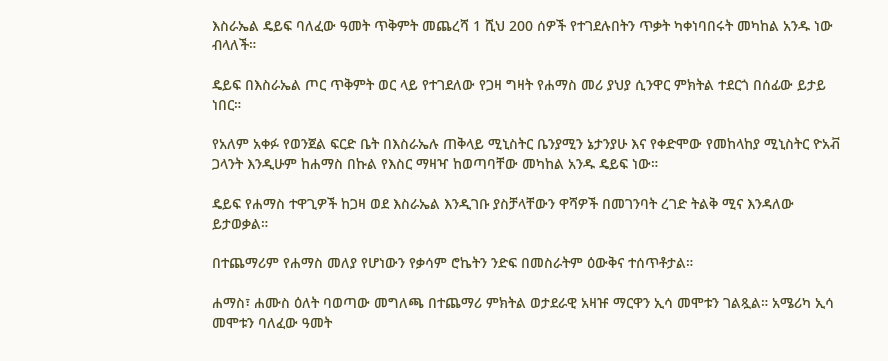እስራኤል ዴይፍ ባለፈው ዓመት ጥቅምት መጨረሻ 1 ሺህ 200 ሰዎች የተገደሉበትን ጥቃት ካቀነባበሩት መካከል አንዱ ነው ብላለች።

ዴይፍ በእስራኤል ጦር ጥቅምት ወር ላይ የተገደለው የጋዛ ግዛት የሐማስ መሪ ያህያ ሲንዋር ምክትል ተደርጎ በሰፊው ይታይ ነበር።

የአለም አቀፉ የወንጀል ፍርድ ቤት በእስራኤሉ ጠቅላይ ሚኒስትር ቤንያሚን ኔታንያሁ እና የቀድሞው የመከላከያ ሚኒስትር ዮአቭ ጋላንት እንዲሁም ከሐማስ በኩል የእስር ማዛዣ ከወጣባቸው መካከል አንዱ ዴይፍ ነው።

ዴይፍ የሐማስ ተዋጊዎች ከጋዛ ወደ እስራኤል እንዲገቡ ያስቻላቸውን ዋሻዎች በመገንባት ረገድ ትልቅ ሚና እንዳለው ይታወቃል።

በተጨማሪም የሐማስ መለያ የሆነውን የቃሳም ሮኬትን ንድፍ በመስራትም ዕውቅና ተሰጥቶታል።

ሐማስ፣ ሐሙስ ዕለት ባወጣው መግለጫ በተጨማሪ ምክትል ወታደራዊ አዛዡ ማርዋን ኢሳ መሞቱን ገልጿል። አሜሪካ ኢሳ መሞቱን ባለፈው ዓመት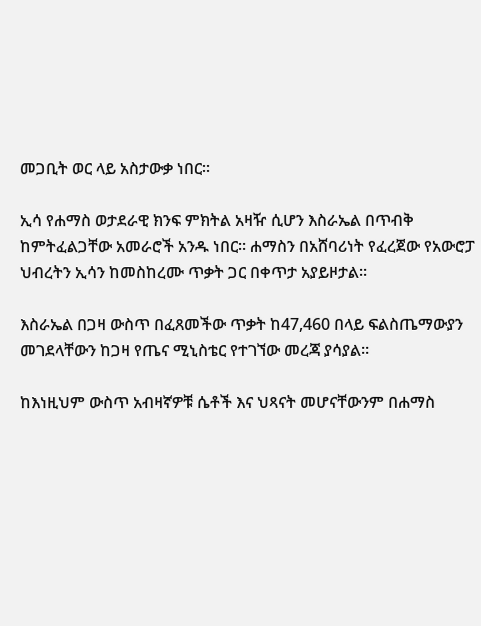መጋቢት ወር ላይ አስታውቃ ነበር።

ኢሳ የሐማስ ወታደራዊ ክንፍ ምክትል አዛዥ ሲሆን እስራኤል በጥብቅ ከምትፈልጋቸው አመራሮች አንዱ ነበር። ሐማስን በአሸባሪነት የፈረጀው የአውሮፓ ህብረትን ኢሳን ከመስከረሙ ጥቃት ጋር በቀጥታ አያይዞታል።

እስራኤል በጋዛ ውስጥ በፈጸመችው ጥቃት ከ47,460 በላይ ፍልስጤማውያን መገደላቸውን ከጋዛ የጤና ሚኒስቴር የተገኘው መረጃ ያሳያል።

ከእነዚህም ውስጥ አብዛኛዎቹ ሴቶች እና ህጻናት መሆናቸውንም በሐማስ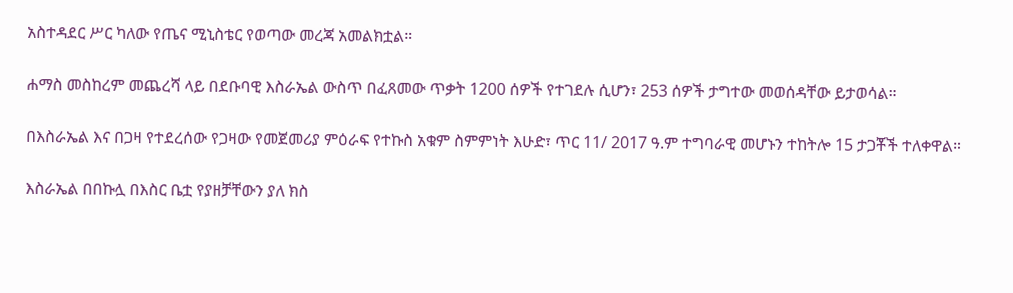አስተዳደር ሥር ካለው የጤና ሚኒስቴር የወጣው መረጃ አመልክቷል።

ሐማስ መስከረም መጨረሻ ላይ በደቡባዊ እስራኤል ውስጥ በፈጸመው ጥቃት 1200 ሰዎች የተገደሉ ሲሆን፣ 253 ሰዎች ታግተው መወሰዳቸው ይታወሳል።

በእስራኤል እና በጋዛ የተደረሰው የጋዛው የመጀመሪያ ምዕራፍ የተኩስ አቁም ስምምነት እሁድ፣ ጥር 11/ 2017 ዓ.ም ተግባራዊ መሆኑን ተከትሎ 15 ታጋቾች ተለቀዋል።

እስራኤል በበኩሏ በእስር ቤቷ የያዘቻቸውን ያለ ክስ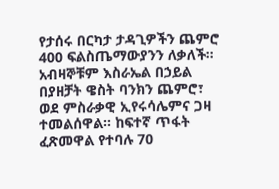የታሰሩ በርካታ ታዳጊዎችን ጨምሮ 400 ፍልስጤማውያንን ለቃለች። አብዛኞቹም እስራኤል በኃይል በያዘቻት ዌስት ባንክን ጨምሮ፣ ወደ ምስራቃዊ ኢየሩሳሌምና ጋዛ ተመልሰዋል። ከፍተኛ ጥፋት ፈጽመዋል የተባሉ 70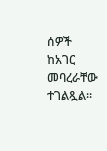ሰዎች ከአገር መባረራቸው ተገልጿል።